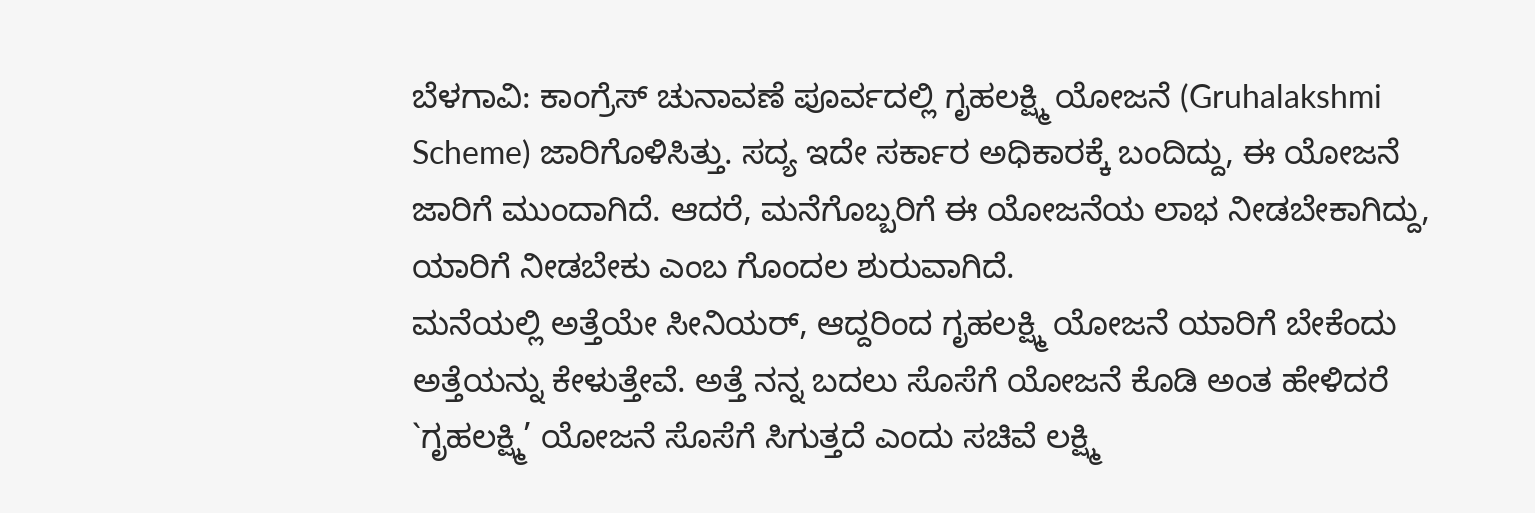ಬೆಳಗಾವಿ: ಕಾಂಗ್ರೆಸ್ ಚುನಾವಣೆ ಪೂರ್ವದಲ್ಲಿ ಗೃಹಲಕ್ಷ್ಮಿ ಯೋಜನೆ (Gruhalakshmi Scheme) ಜಾರಿಗೊಳಿಸಿತ್ತು. ಸದ್ಯ ಇದೇ ಸರ್ಕಾರ ಅಧಿಕಾರಕ್ಕೆ ಬಂದಿದ್ದು, ಈ ಯೋಜನೆ ಜಾರಿಗೆ ಮುಂದಾಗಿದೆ. ಆದರೆ, ಮನೆಗೊಬ್ಬರಿಗೆ ಈ ಯೋಜನೆಯ ಲಾಭ ನೀಡಬೇಕಾಗಿದ್ದು, ಯಾರಿಗೆ ನೀಡಬೇಕು ಎಂಬ ಗೊಂದಲ ಶುರುವಾಗಿದೆ.
ಮನೆಯಲ್ಲಿ ಅತ್ತೆಯೇ ಸೀನಿಯರ್, ಆದ್ದರಿಂದ ಗೃಹಲಕ್ಷ್ಮಿ ಯೋಜನೆ ಯಾರಿಗೆ ಬೇಕೆಂದು ಅತ್ತೆಯನ್ನು ಕೇಳುತ್ತೇವೆ. ಅತ್ತೆ ನನ್ನ ಬದಲು ಸೊಸೆಗೆ ಯೋಜನೆ ಕೊಡಿ ಅಂತ ಹೇಳಿದರೆ `ಗೃಹಲಕ್ಷ್ಮಿ’ ಯೋಜನೆ ಸೊಸೆಗೆ ಸಿಗುತ್ತದೆ ಎಂದು ಸಚಿವೆ ಲಕ್ಷ್ಮಿ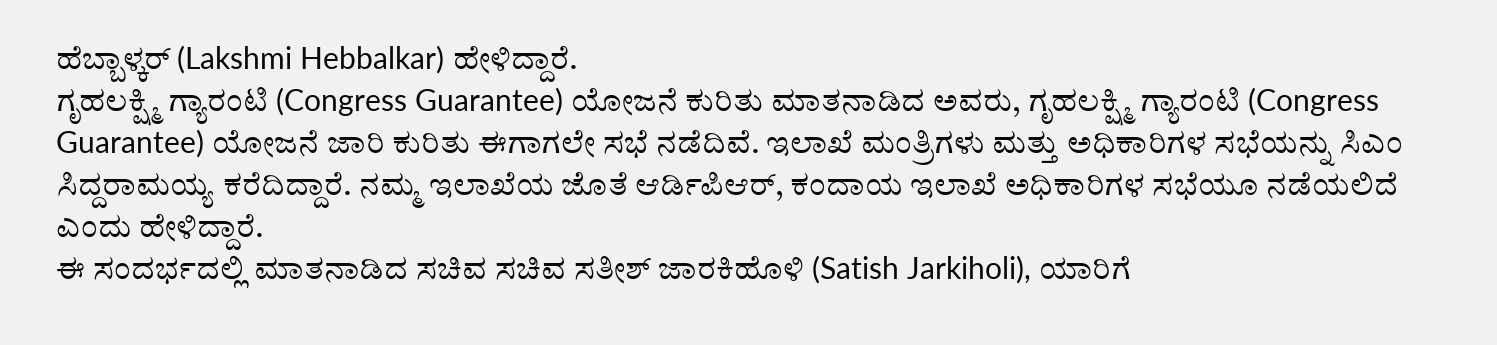ಹೆಬ್ಬಾಳ್ಕರ್ (Lakshmi Hebbalkar) ಹೇಳಿದ್ದಾರೆ.
ಗೃಹಲಕ್ಷ್ಮಿ ಗ್ಯಾರಂಟಿ (Congress Guarantee) ಯೋಜನೆ ಕುರಿತು ಮಾತನಾಡಿದ ಅವರು, ಗೃಹಲಕ್ಷ್ಮಿ ಗ್ಯಾರಂಟಿ (Congress Guarantee) ಯೋಜನೆ ಜಾರಿ ಕುರಿತು ಈಗಾಗಲೇ ಸಭೆ ನಡೆದಿವೆ. ಇಲಾಖೆ ಮಂತ್ರಿಗಳು ಮತ್ತು ಅಧಿಕಾರಿಗಳ ಸಭೆಯನ್ನು ಸಿಎಂ ಸಿದ್ದರಾಮಯ್ಯ ಕರೆದಿದ್ದಾರೆ. ನಮ್ಮ ಇಲಾಖೆಯ ಜೊತೆ ಆರ್ಡಿಪಿಆರ್, ಕಂದಾಯ ಇಲಾಖೆ ಅಧಿಕಾರಿಗಳ ಸಭೆಯೂ ನಡೆಯಲಿದೆ ಎಂದು ಹೇಳಿದ್ದಾರೆ.
ಈ ಸಂದರ್ಭದಲ್ಲಿ ಮಾತನಾಡಿದ ಸಚಿವ ಸಚಿವ ಸತೀಶ್ ಜಾರಕಿಹೊಳಿ (Satish Jarkiholi), ಯಾರಿಗೆ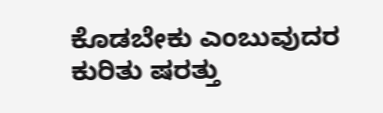ಕೊಡಬೇಕು ಎಂಬುವುದರ ಕುರಿತು ಷರತ್ತು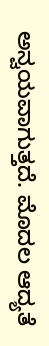ಅನ್ವಯವಾಗುತ್ತದೆ. ಮೊದಲ ಆದ್ಯತೆ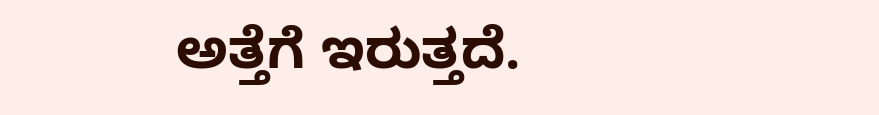ಅತ್ತೆಗೆ ಇರುತ್ತದೆ.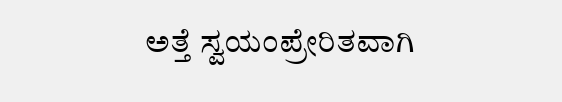ಅತ್ತೆ ಸ್ವಯಂಪ್ರೇರಿತವಾಗಿ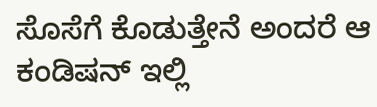ಸೊಸೆಗೆ ಕೊಡುತ್ತೇನೆ ಅಂದರೆ ಆ ಕಂಡಿಷನ್ ಇಲ್ಲಿ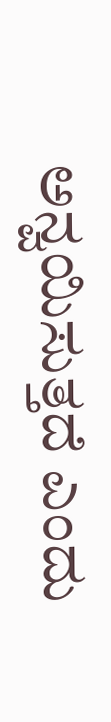ಅನ್ವಯಿಸುತ್ತದೆ ಎಂದು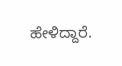ಹೇಳಿದ್ದಾರೆ.